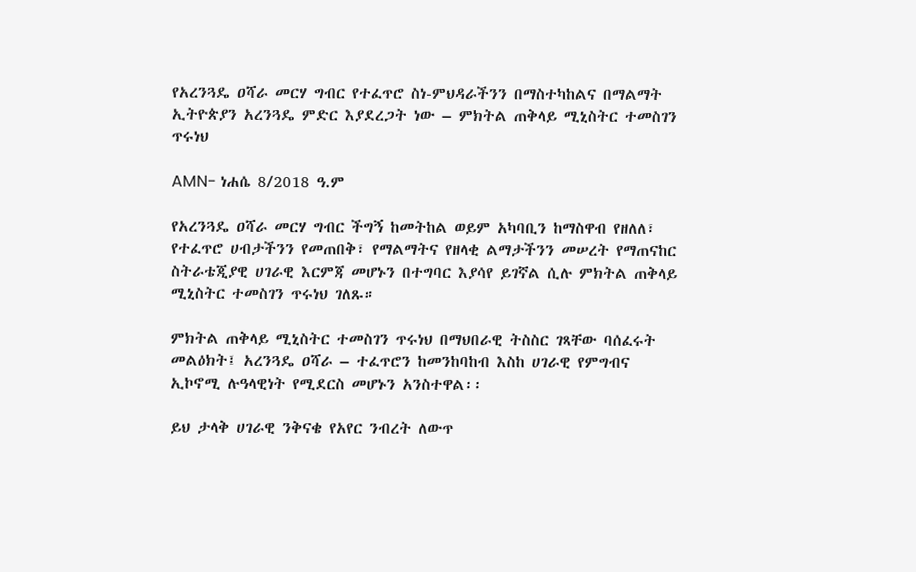የአረንጓዴ ዐሻራ መርሃ ግብር የተፈጥሮ ስነ-ምህዳራችንን በማስተካከልና በማልማት ኢትዮጵያን አረንጓዴ ምድር እያደረጋት ነው – ምክትል ጠቅላይ ሚኒስትር ተመስገን ጥሩነህ

AMN- ነሐሴ 8/2018 ዓ.ም

የአረንጓዴ ዐሻራ መርሃ ግብር ችግኝ ከመትከል ወይም አካባቢን ከማስዋብ የዘለለ፣ የተፈጥሮ ሀብታችንን የመጠበቅ፣ የማልማትና የዘላቂ ልማታችንን መሠረት የማጠናከር ስትራቴጂያዊ ሀገራዊ እርምጃ መሆኑን በተግባር እያሳየ ይገኛል ሲሉ ምክትል ጠቅላይ ሚኒስትር ተመስገን ጥሩነህ ገለጹ።

ምክትል ጠቅላይ ሚኒስትር ተመስገን ጥሩነህ በማህበራዊ ትስስር ገጻቸው ባሰፈሩት መልዕክት፤ አረንጓዴ ዐሻራ – ተፈጥሮን ከመንከባከብ እስከ ሀገራዊ የምግብና ኢኮኖሚ ሉዓላዊነት የሚደርስ መሆኑን አንስተዋል፡፡

ይህ ታላቅ ሀገራዊ ንቅናቄ የአየር ንብረት ለውጥ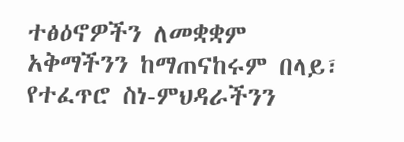ተፅዕኖዎችን ለመቋቋም አቅማችንን ከማጠናከሩም በላይ፣ የተፈጥሮ ስነ-ምህዳራችንን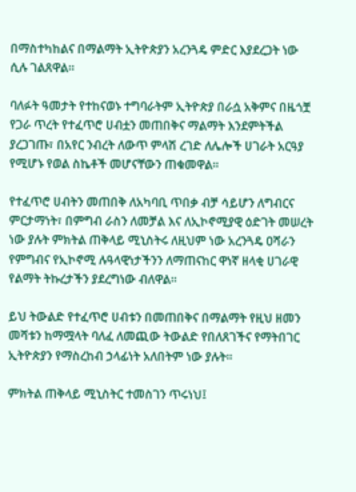በማስተካከልና በማልማት ኢትዮጵያን አረንጓዴ ምድር እያደረጋት ነው ሲሉ ገልጸዋል።

ባለፉት ዓመታት የተከናወኑ ተግባራትም ኢትዮጵያ በራሷ አቅምና በዜጎቿ የጋራ ጥረት የተፈጥሮ ሀብቷን መጠበቅና ማልማት እንደምትችል ያረጋገጡ፣ በአየር ንብረት ለውጥ ምላሽ ረገድ ለሌሎች ሀገራት አርዓያ የሚሆኑ የወል ስኬቶች መሆናቸውን ጠቁመዋል፡፡

የተፈጥሮ ሀብትን መጠበቅ ለአካባቢ ጥበቃ ብቻ ሳይሆን ለግብርና ምርታማነት፣ በምግብ ራስን ለመቻል እና ለኢኮኖሚያዊ ዕድገት መሠረት ነው ያሉት ምክትል ጠቅላይ ሚኒስትሩ ለዚህም ነው አረንጓዴ ዐሻራን የምግብና የኢኮኖሚ ሉዓላዊነታችንን ለማጠናከር ዋነኛ ዘላቂ ሀገራዊ የልማት ትኩረታችን ያደረግነው ብለዋል።

ይህ ትውልድ የተፈጥሮ ሀብቱን በመጠበቅና በማልማት የዚህ ዘመን መሻቱን ከማሟላት ባለፈ ለመጪው ትውልድ የበለጸገችና የማትበገር ኢትዮጵያን የማስረከብ ኃላፊነት አለበትም ነው ያሉት።

ምክትል ጠቅላይ ሚኒስትር ተመስገን ጥሩነህ፤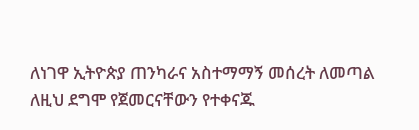ለነገዋ ኢትዮጵያ ጠንካራና አስተማማኝ መሰረት ለመጣል ለዚህ ደግሞ የጀመርናቸውን የተቀናጁ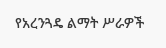የአረንጓዴ ልማት ሥራዎች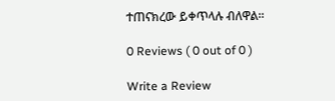ተጠናክረው ይቀጥላሉ ብለዋል፡፡

0 Reviews ( 0 out of 0 )

Write a Review